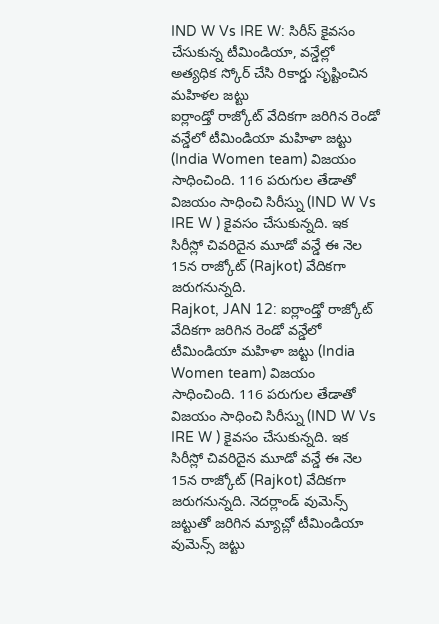IND W Vs IRE W: సిరీస్ కైవసం చేసుకున్న టీమిండియా, వన్డేల్లో అత్యధిక స్కోర్ చేసి రికార్డు సృష్టించిన మహిళల జట్టు
ఐర్లాండ్తో రాజ్కోట్ వేదికగా జరిగిన రెండో వన్డేలో టీమిండియా మహిళా జట్టు (India Women team) విజయం సాధించింది. 116 పరుగుల తేడాతో విజయం సాధించి సిరీస్ను (IND W Vs IRE W ) కైవసం చేసుకున్నది. ఇక సిరీస్లో చివరిదైన మూడో వన్డే ఈ నెల 15న రాజ్కోట్ (Rajkot) వేదికగా జరుగనున్నది.
Rajkot, JAN 12: ఐర్లాండ్తో రాజ్కోట్ వేదికగా జరిగిన రెండో వన్డేలో టీమిండియా మహిళా జట్టు (India Women team) విజయం సాధించింది. 116 పరుగుల తేడాతో విజయం సాధించి సిరీస్ను (IND W Vs IRE W ) కైవసం చేసుకున్నది. ఇక సిరీస్లో చివరిదైన మూడో వన్డే ఈ నెల 15న రాజ్కోట్ (Rajkot) వేదికగా జరుగనున్నది. నెదర్లాండ్ వుమెన్స్ జట్టుతో జరిగిన మ్యాచ్లో టీమిండియా వుమెన్స్ జట్టు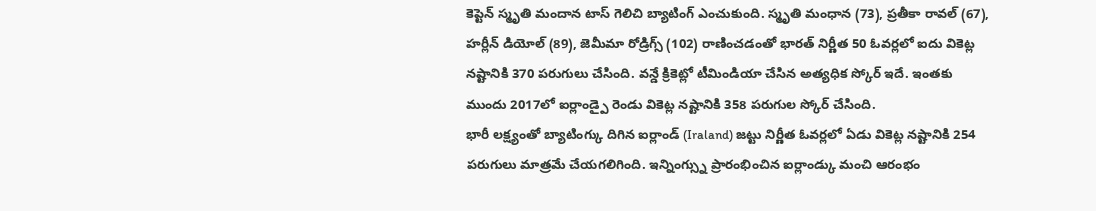కెప్టెన్ స్మృతి మందాన టాస్ గెలిచి బ్యాటింగ్ ఎంచుకుంది. స్మృతి మంధాన (73), ప్రతీకా రావల్ (67), హర్లీన్ డియోల్ (89), జెమీమా రోడ్రిగ్స్ (102) రాణించడంతో భారత్ నిర్ణీత 50 ఓవర్లలో ఐదు వికెట్ల నష్టానికి 370 పరుగులు చేసింది. వన్డే క్రికెట్లో టీమిండియా చేసిన అత్యధిక స్కోర్ ఇదే. ఇంతకు ముందు 2017లో ఐర్లాండ్పై రెండు వికెట్ల నష్టానికి 358 పరుగుల స్కోర్ చేసింది.
భారీ లక్ష్యంతో బ్యాటింగ్కు దిగిన ఐర్లాండ్ (Iraland) జట్టు నిర్ణీత ఓవర్లలో ఏడు వికెట్ల నష్టానికి 254 పరుగులు మాత్రమే చేయగలిగింది. ఇన్నింగ్స్ను ప్రారంభించిన ఐర్లాండ్కు మంచి ఆరంభం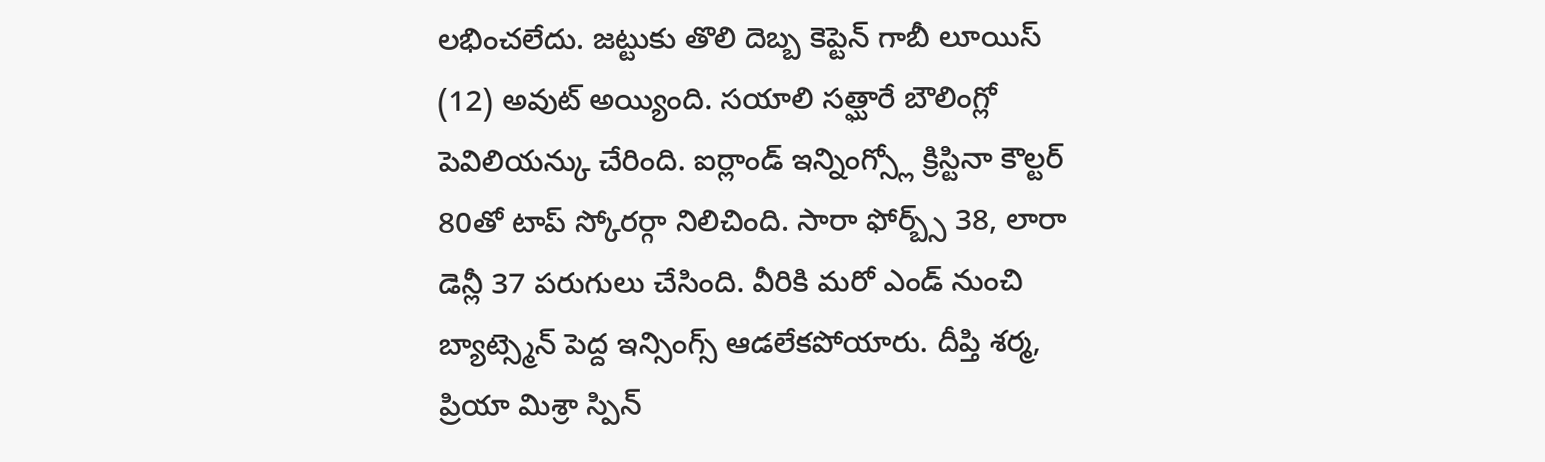లభించలేదు. జట్టుకు తొలి దెబ్బ కెప్టెన్ గాబీ లూయిస్ (12) అవుట్ అయ్యింది. సయాలి సత్ఘారే బౌలింగ్లో పెవిలియన్కు చేరింది. ఐర్లాండ్ ఇన్నింగ్స్లో క్రిస్టినా కౌల్టర్ 80తో టాప్ స్కోరర్గా నిలిచింది. సారా ఫోర్బ్స్ 38, లారా డెన్లీ 37 పరుగులు చేసింది. వీరికి మరో ఎండ్ నుంచి బ్యాట్స్మెన్ పెద్ద ఇన్సింగ్స్ ఆడలేకపోయారు. దీప్తి శర్మ, ప్రియా మిశ్రా స్పిన్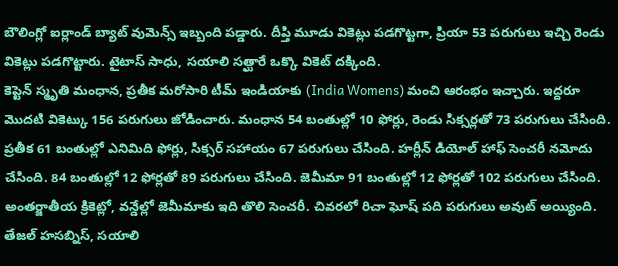బౌలింగ్లో ఐర్లాండ్ బ్యాట్ వుమెన్స్ ఇబ్బంది పడ్డారు. దీప్తి మూడు వికెట్లు పడగొట్టగా, ప్రియా 53 పరుగులు ఇచ్చి రెండు వికెట్లు పడగొట్టారు. టైటాస్ సాధు, సయాలి సత్ఘారే ఒక్కొ వికెట్ దక్కింది.
కెప్టెన్ స్మృతి మంధాన, ప్రతీక మరోసారి టీమ్ ఇండియాకు (India Womens) మంచి ఆరంభం ఇచ్చారు. ఇద్దరూ మొదటి వికెట్కు 156 పరుగులు జోడించారు. మంధాన 54 బంతుల్లో 10 ఫోర్లు, రెండు సిక్సర్లతో 73 పరుగులు చేసింది. ప్రతీక 61 బంతుల్లో ఎనిమిది ఫోర్లు, సిక్సర్ సహాయం 67 పరుగులు చేసింది. హర్లీన్ డియోల్ హాఫ్ సెంచరీ నమోదు చేసింది. 84 బంతుల్లో 12 ఫోర్లతో 89 పరుగులు చేసింది. జెమీమా 91 బంతుల్లో 12 ఫోర్లతో 102 పరుగులు చేసింది. అంతర్జాతీయ క్రికెట్లో, వన్డేల్లో జెమీమాకు ఇది తొలి సెంచరీ. చివరలో రిచా ఘోష్ పది పరుగులు అవుట్ అయ్యింది. తేజల్ హసబ్నిస్, సయాలి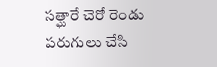సత్ఘారే చెరో రెండు పరుగులు చేసి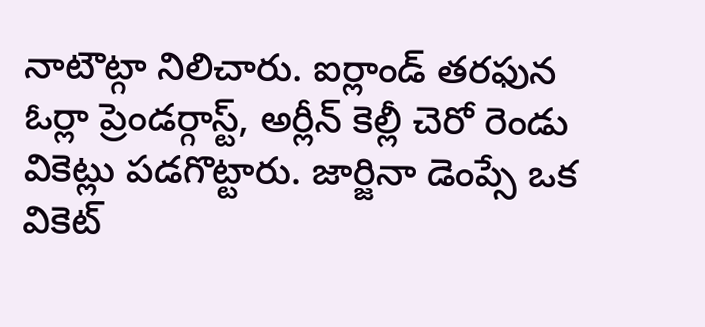నాటౌట్గా నిలిచారు. ఐర్లాండ్ తరఫున ఓర్లా ప్రెండర్గాస్ట్, అర్లీన్ కెల్లీ చెరో రెండు వికెట్లు పడగొట్టారు. జార్జినా డెంప్సే ఒక వికెట్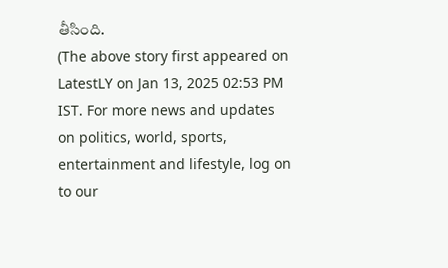తీసింది.
(The above story first appeared on LatestLY on Jan 13, 2025 02:53 PM IST. For more news and updates on politics, world, sports, entertainment and lifestyle, log on to our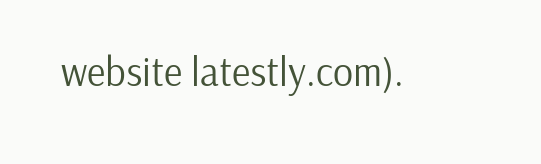website latestly.com).